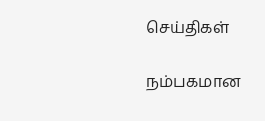செய்திகள்

நம்பகமான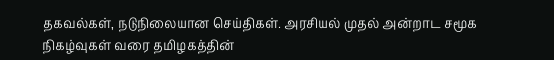தகவல்கள், நடுநிலையான செய்திகள். அரசியல் முதல் அன்றாட சமூக நிகழ்வுகள் வரை தமிழகத்தின்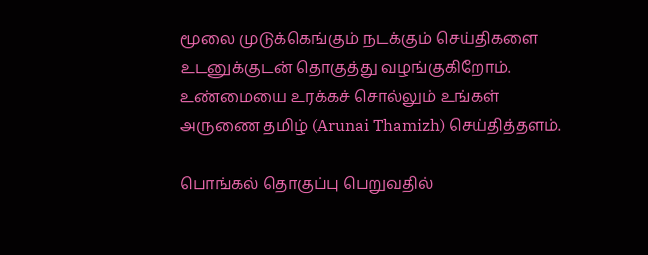மூலை முடுக்கெங்கும் நடக்கும் செய்திகளை உடனுக்குடன் தொகுத்து வழங்குகிறோம். உண்மையை உரக்கச் சொல்லும் உங்கள் அருணை தமிழ் (Arunai Thamizh) செய்தித்தளம்.

பொங்கல் தொகுப்பு பெறுவதில்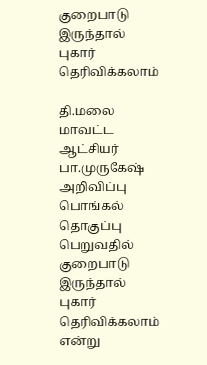குறைபாடு இருந்தால் புகார் தெரிவிக்கலாம்

தி.மலை மாவட்ட ஆட்சியர் பா.முருகேஷ் அறிவிப்பு பொங்கல் தொகுப்பு பெறுவதில் குறைபாடு இருந்தால் புகார் தெரிவிக்கலாம் என்று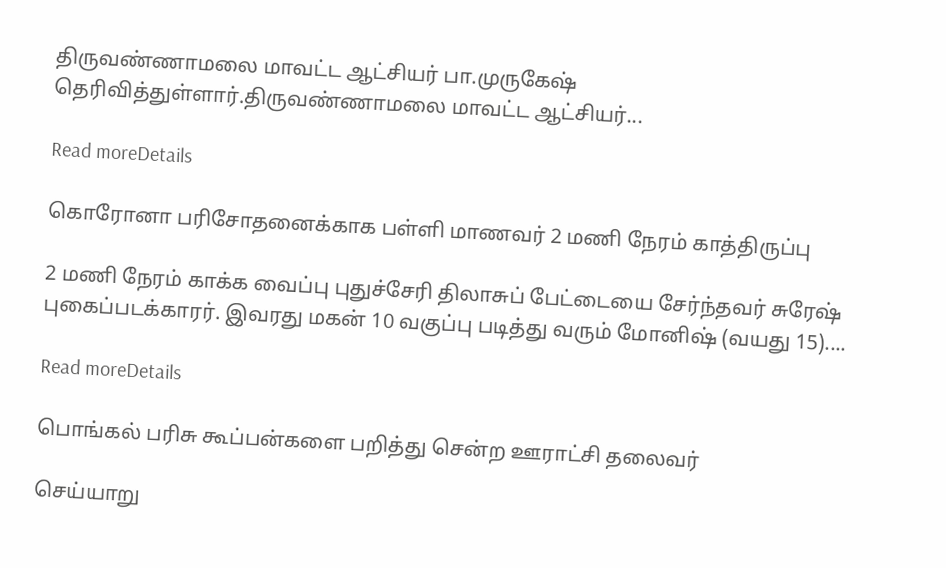திருவண்ணாமலை மாவட்ட ஆட்சியர் பா.முருகேஷ் தெரிவித்துள்ளார்.திருவண்ணாமலை மாவட்ட ஆட்சியர்...

Read moreDetails

கொரோனா பரிசோதனைக்காக பள்ளி மாணவர் 2 மணி நேரம் காத்திருப்பு

2 மணி நேரம் காக்க வைப்பு புதுச்சேரி திலாசுப் பேட்டையை சேர்ந்தவர் சுரேஷ் புகைப்படக்காரர். இவரது மகன் 10 வகுப்பு படித்து வரும் மோனிஷ் (வயது 15)....

Read moreDetails

பொங்கல் பரிசு கூப்பன்களை பறித்து சென்ற ஊராட்சி தலைவர்

செய்யாறு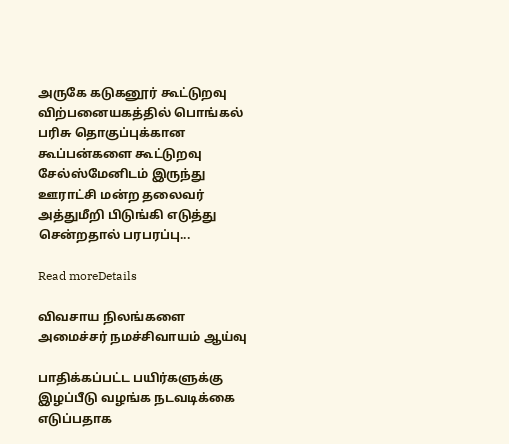அருகே கடுகனூர் கூட்டுறவு விற்பனையகத்தில் பொங்கல் பரிசு தொகுப்புக்கான கூப்பன்களை கூட்டுறவு சேல்ஸ்மேனிடம் இருந்து ஊராட்சி மன்ற தலைவர் அத்துமீறி பிடுங்கி எடுத்து சென்றதால் பரபரப்பு...

Read moreDetails

விவசாய நிலங்களை அமைச்சர் நமச்சிவாயம் ஆய்வு

பாதிக்கப்பட்ட பயிர்களுக்கு இழப்பீடு வழங்க நடவடிக்கை எடுப்பதாக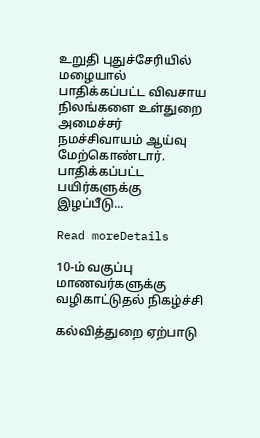உறுதி புதுச்சேரியில் மழையால் பாதிக்கப்பட்ட விவசாய நிலங்களை உள்துறை அமைச்சர் நமச்சிவாயம் ஆய்வு மேற்கொண்டார். பாதிக்கப்பட்ட பயிர்களுக்கு இழப்பீடு...

Read moreDetails

10-ம் வகுப்பு மாணவர்களுக்கு வழிகாட்டுதல் நிகழ்ச்சி

கல்வித்துறை ஏற்பாடு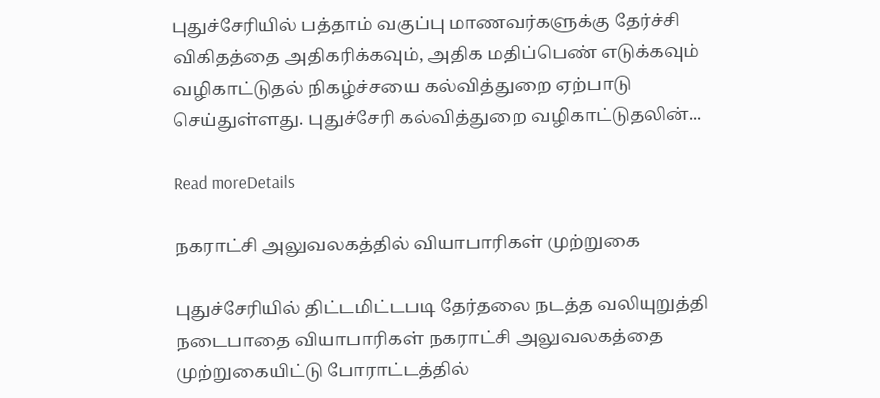புதுச்சேரியில் பத்தாம் வகுப்பு மாணவர்களுக்கு தேர்ச்சி விகிதத்தை அதிகரிக்கவும், அதிக மதிப்பெண் எடுக்கவும் வழிகாட்டுதல் நிகழ்ச்சயை கல்வித்துறை ஏற்பாடு செய்துள்ளது. புதுச்சேரி கல்வித்துறை வழிகாட்டுதலின்...

Read moreDetails

நகராட்சி அலுவலகத்தில் வியாபாரிகள் முற்றுகை

புதுச்சேரியில் திட்டமிட்டபடி தேர்தலை நடத்த வலியுறுத்தி நடைபாதை வியாபாரிகள் நகராட்சி அலுவலகத்தை முற்றுகையிட்டு போராட்டத்தில்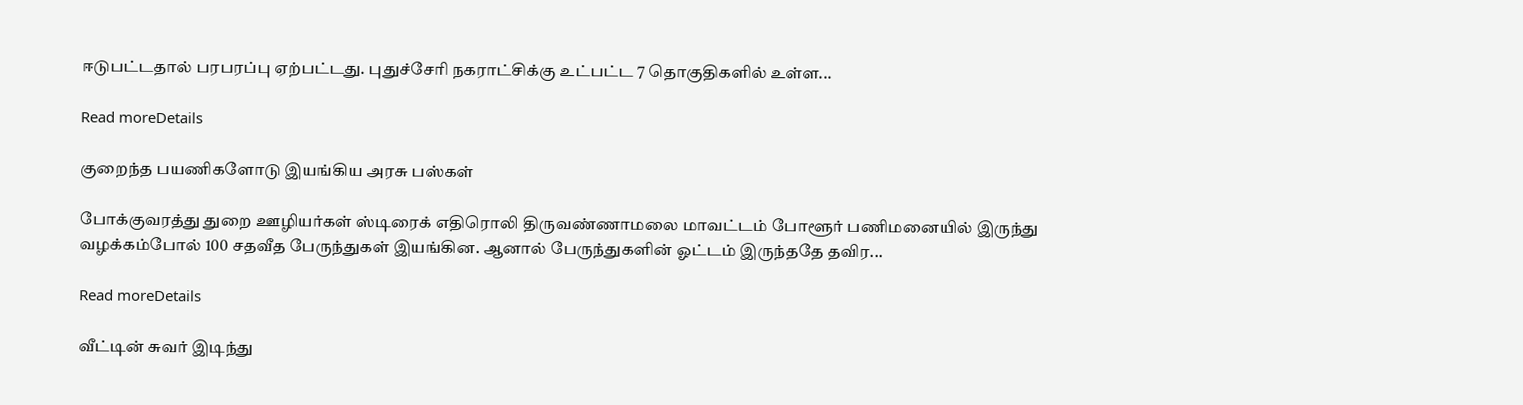ஈடுபட்டதால் பரபரப்பு ஏற்பட்டது. புதுச்சேரி நகராட்சிக்கு உட்பட்ட 7 தொகுதிகளில் உள்ள...

Read moreDetails

குறைந்த பயணிகளோடு இயங்கிய அரசு பஸ்கள்

போக்குவரத்து துறை ஊழியர்கள் ஸ்டிரைக் எதிரொலி திருவண்ணாமலை மாவட்டம் போளூர் பணிமனையில் இருந்து வழக்கம்போல் 100 சதவீத பேருந்துகள் இயங்கின. ஆனால் பேருந்துகளின் ஓட்டம் இருந்ததே தவிர...

Read moreDetails

வீட்டின் சுவர் இடிந்து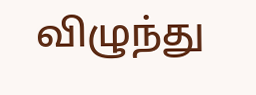விழுந்து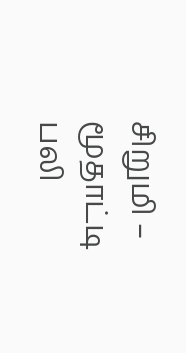சிறுமி – மூதாட்டி பலி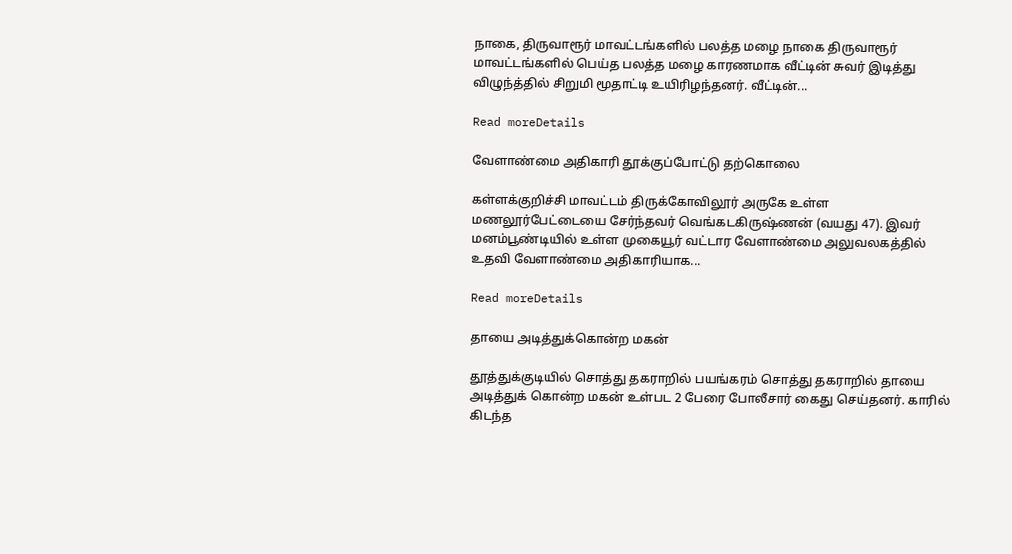நாகை, திருவாரூர் மாவட்டங்களில் பலத்த மழை நாகை திருவாரூர் மாவட்டங்களில் பெய்த பலத்த மழை காரணமாக வீட்டின் சுவர் இடித்து விழுந்த்தில் சிறுமி மூதாட்டி உயிரிழந்தனர். வீட்டின்...

Read moreDetails

வேளாண்மை அதிகாரி தூக்குப்போட்டு தற்கொலை

கள்ளக்குறிச்சி மாவட்டம் திருக்கோவிலூர் அருகே உள்ள மணலூர்பேட்டையை சேர்ந்தவர் வெங்கடகிருஷ்ணன் (வயது 47). இவர் மனம்பூண்டியில் உள்ள முகையூர் வட்டார வேளாண்மை அலுவலகத்தில் உதவி வேளாண்மை அதிகாரியாக...

Read moreDetails

தாயை அடித்துக்கொன்ற மகன்

தூத்துக்குடியில் சொத்து தகராறில் பயங்கரம் சொத்து தகராறில் தாயை அடித்துக் கொன்ற மகன் உள்பட 2 பேரை போலீசார் கைது செய்தனர். காரில் கிடந்த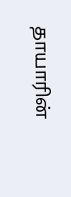தாயாரின்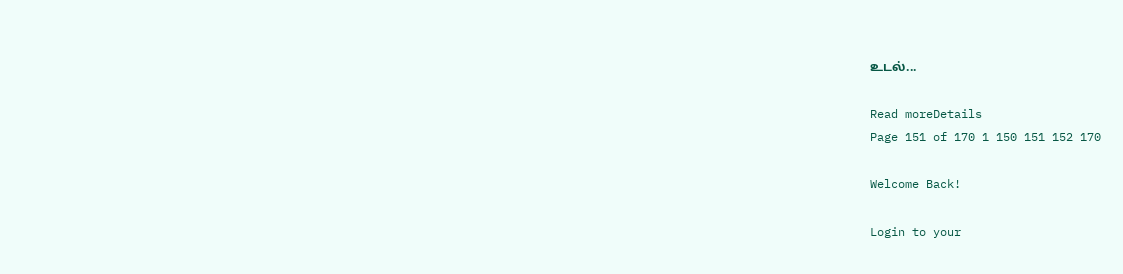உடல்...

Read moreDetails
Page 151 of 170 1 150 151 152 170

Welcome Back!

Login to your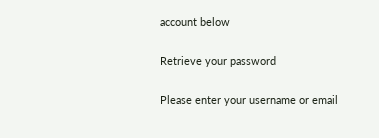account below

Retrieve your password

Please enter your username or email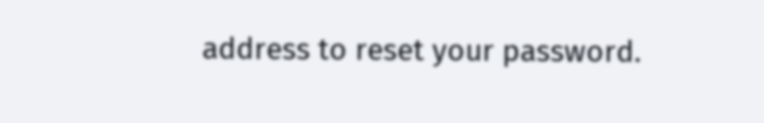address to reset your password.